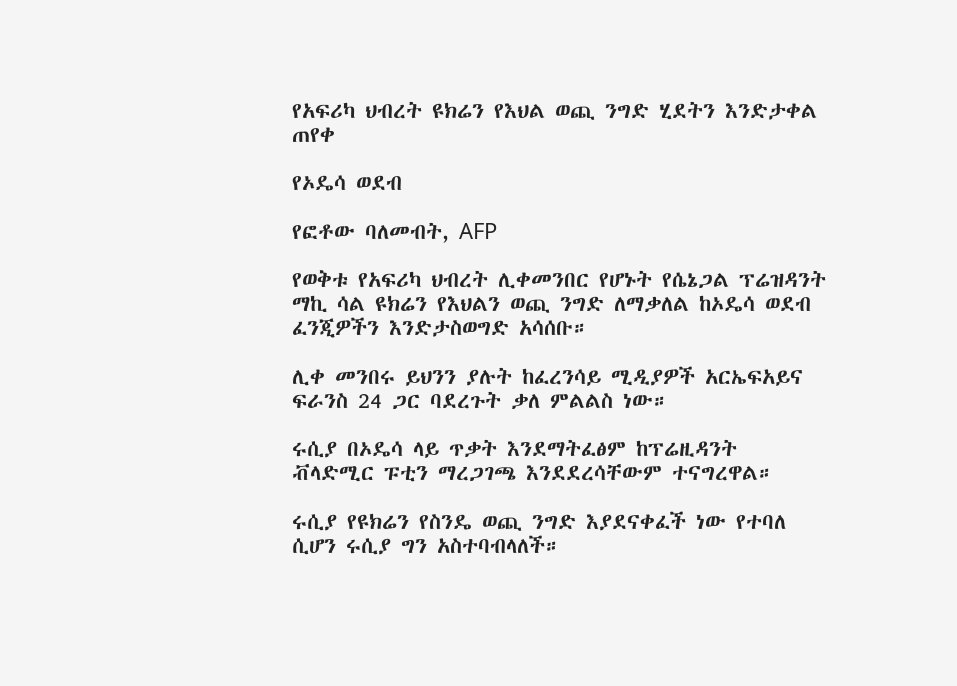የአፍሪካ ህብረት ዩክሬን የእህል ወጪ ንግድ ሂደትን እንድታቀል ጠየቀ

የኦዴሳ ወደብ

የፎቶው ባለመብት, AFP

የወቅቱ የአፍሪካ ህብረት ሊቀመንበር የሆኑት የሴኔጋል ፕሬዝዳንት ማኪ ሳል ዩክሬን የእህልን ወጪ ንግድ ለማቃለል ከኦዴሳ ወደብ ፈንጂዎችን እንድታስወግድ አሳሰቡ።

ሊቀ መንበሩ ይህንን ያሉት ከፈረንሳይ ሚዲያዎች አርኤፍአይና ፍራንስ 24 ጋር ባደረጉት ቃለ ምልልስ ነው።

ሩሲያ በኦዴሳ ላይ ጥቃት እንደማትፈፅም ከፕሬዚዳንት ቭላድሚር ፑቲን ማረጋገጫ እንደደረሳቸውም ተናግረዋል።

ሩሲያ የዩክሬን የስንዴ ወጪ ንግድ እያደናቀፈች ነው የተባለ ሲሆን ሩሲያ ግን አስተባብላለች።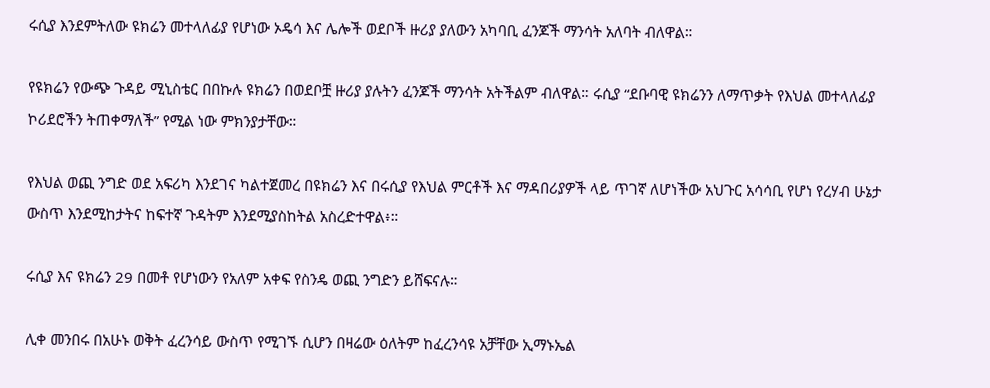ሩሲያ እንደምትለው ዩክሬን መተላለፊያ የሆነው ኦዴሳ እና ሌሎች ወደቦች ዙሪያ ያለውን አካባቢ ፈንጆች ማንሳት አለባት ብለዋል።

የዩክሬን የውጭ ጉዳይ ሚኒስቴር በበኩሉ ዩክሬን በወደቦቿ ዙሪያ ያሉትን ፈንጆች ማንሳት አትችልም ብለዋል። ሩሲያ “ደቡባዊ ዩክሬንን ለማጥቃት የእህል መተላለፊያ ኮሪደሮችን ትጠቀማለች” የሚል ነው ምክንያታቸው።

የእህል ወጪ ንግድ ወደ አፍሪካ እንደገና ካልተጀመረ በዩክሬን እና በሩሲያ የእህል ምርቶች እና ማዳበሪያዎች ላይ ጥገኛ ለሆነችው አህጉር አሳሳቢ የሆነ የረሃብ ሁኔታ ውስጥ እንደሚከታትና ከፍተኛ ጉዳትም እንደሚያስከትል አስረድተዋል፥።

ሩሲያ እና ዩክሬን 29 በመቶ የሆነውን የአለም አቀፍ የስንዴ ወጪ ንግድን ይሸፍናሉ።

ሊቀ መንበሩ በአሁኑ ወቅት ፈረንሳይ ውስጥ የሚገኙ ሲሆን በዛሬው ዕለትም ከፈረንሳዩ አቻቸው ኢማኑኤል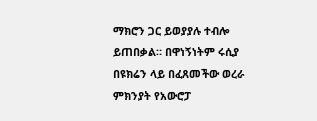ማክሮን ጋር ይወያያሉ ተብሎ ይጠበቃል። በዋነኝነትም ሩሲያ በዩክሬን ላይ በፈጸመችው ወረራ ምክንያት የአውሮፓ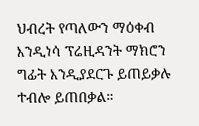ህብረት የጣለውን ማዕቀብ እንዲነሳ ፕሬዚዳንት ማክሮን ግፊት እንዲያደርጉ ይጠይቃሉ ተብሎ ይጠበቃል።